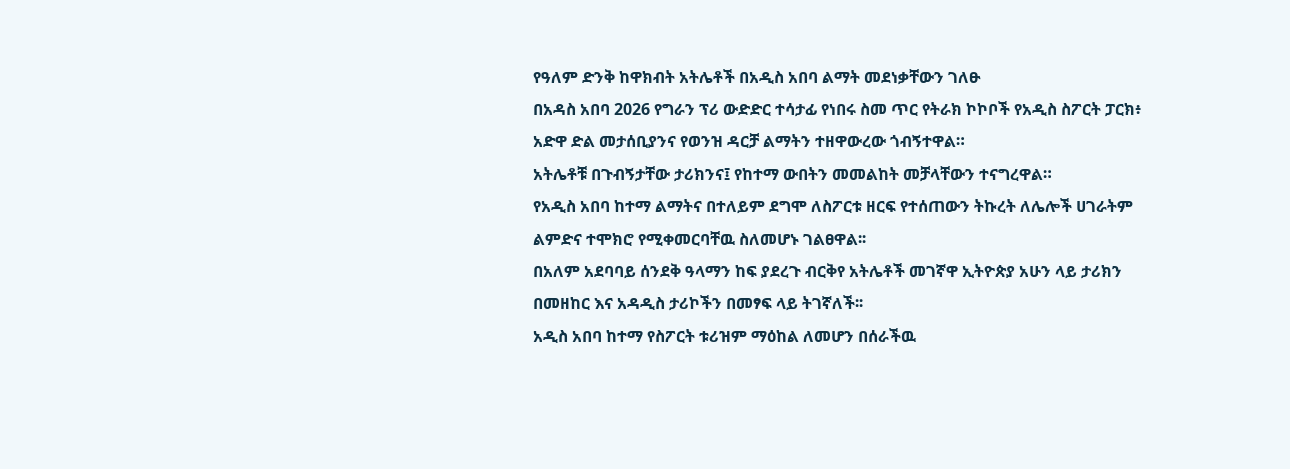የዓለም ድንቅ ከዋክብት አትሌቶች በአዲስ አበባ ልማት መደነቃቸውን ገለፁ
በአዳስ አበባ 2026 የግራን ፕሪ ውድድር ተሳታፊ የነበሩ ስመ ጥር የትራክ ኮኮቦች የአዲስ ስፖርት ፓርክ፥ አድዋ ድል መታሰቢያንና የወንዝ ዳርቻ ልማትን ተዘዋውረው ጎብኝተዋል።
አትሌቶቹ በጉብኝታቸው ታሪክንና፤ የከተማ ውበትን መመልከት መቻላቸውን ተናግረዋል።
የአዲስ አበባ ከተማ ልማትና በተለይም ደግሞ ለስፖርቱ ዘርፍ የተሰጠውን ትኩረት ለሌሎች ሀገራትም ልምድና ተሞክሮ የሚቀመርባቸዉ ስለመሆኑ ገልፀዋል፡፡
በአለም አደባባይ ሰንደቅ ዓላማን ከፍ ያደረጉ ብርቅየ አትሌቶች መገኛዋ ኢትዮጵያ አሁን ላይ ታሪክን በመዘከር እና አዳዲስ ታሪኮችን በመፃፍ ላይ ትገኛለች፡፡
አዲስ አበባ ከተማ የስፖርት ቱሪዝም ማዕከል ለመሆን በሰራችዉ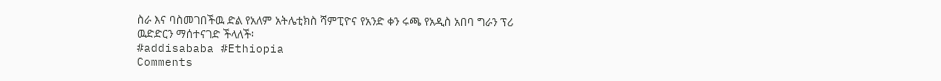ስራ እና ባስመገበችዉ ድል የአለም አትሌቲክስ ሻምፒዮና የአንድ ቀን ሩጫ የአዲስ አበባ ግራን ፕሪ ዉድድርን ማሰተናገድ ችላለች፡
#addisababa #Ethiopia
Comments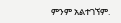ምንም አልተገኘም.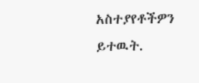አስተያየቶችዎን ይተዉት.